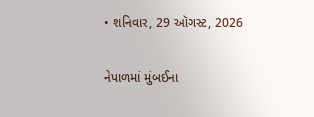• શનિવાર, 29 ઑગસ્ટ, 2026

નેપાળમાં મુંબઈના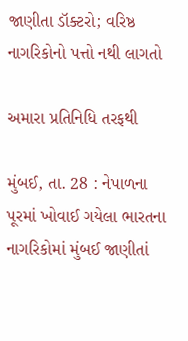જાણીતા ડૉક્ટરો; વરિષ્ઠ નાગરિકોનો પત્તો નથી લાગતો

અમારા પ્રતિનિધિ તરફથી

મુંબઈ, તા. 28 : નેપાળના પૂરમાં ખોવાઈ ગયેલા ભારતના નાગરિકોમાં મુંબઈ જાણીતાં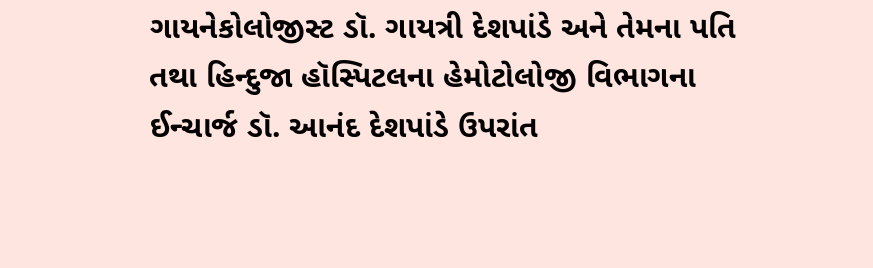ગાયનેકોલોજીસ્ટ ડૉ. ગાયત્રી દેશપાંડે અને તેમના પતિ તથા હિન્દુજા હૉસ્પિટલના હેમોટોલોજી વિભાગના ઈન્ચાર્જ ડૉ. આનંદ દેશપાંડે ઉપરાંત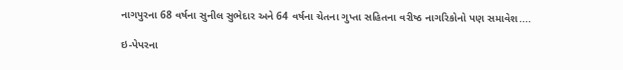નાગપુરના 68 વર્ષના સુનીલ સુભેદાર અને 64 વર્ષના ચેતના ગુપ્તા સહિતના વરીષ્ઠ નાગરિકોનો પણ સમાવેશ....

ઇ-પેપરના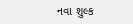નવા શુલ્ક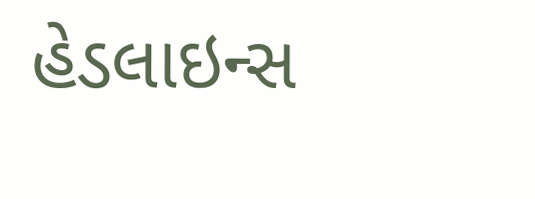હેડલાઇન્સ